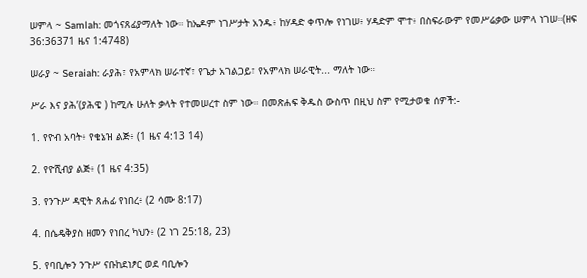ሠምላ ~ Samlah: መጎናጸፊያማለት ነው። ከኤዶም ነገሥታት አንዱ፥ ከሃዳድ ቀጥሎ የነገሠ፥ ሃዳድም ሞተ፥ በስፍራውም የመሥሬቃው ሠምላ ነገሠ።(ዘፍ 36:36371 ዜና 1:4748)

ሠራያ ~ Seraiah: ራያሕ፣ የአምላክ ሠራተኛ፣ የጌታ አገልጋይ፣ የአምላክ ሠራዊት... ማለት ነው።

ሥራ እና ያሕ’(ያሕዌ ) ከሚሉ ሁለት ቃላት የተመሠረተ ስም ነው። በመጽሐፍ ቅዱስ ውስጥ በዚህ ስም የሚታወቁ ሰዎች:-

1. የዮብ አባት፥ የቄኔዝ ልጅ፥ (1 ዜና 4:13 14)

2. የዮሺብያ ልጅ፥ (1 ዜና 4:35)

3. የንጉሥ ዳዊት ጸሐፊ የነበረ፥ (2 ሳሙ 8:17)

4. በሴዴቅያስ ዘመን የነበረ ካህን፥ (2 ነገ 25:18, 23)

5. የባቢሎን ንጉሥ ናቡከደነፆር ወደ ባቢሎን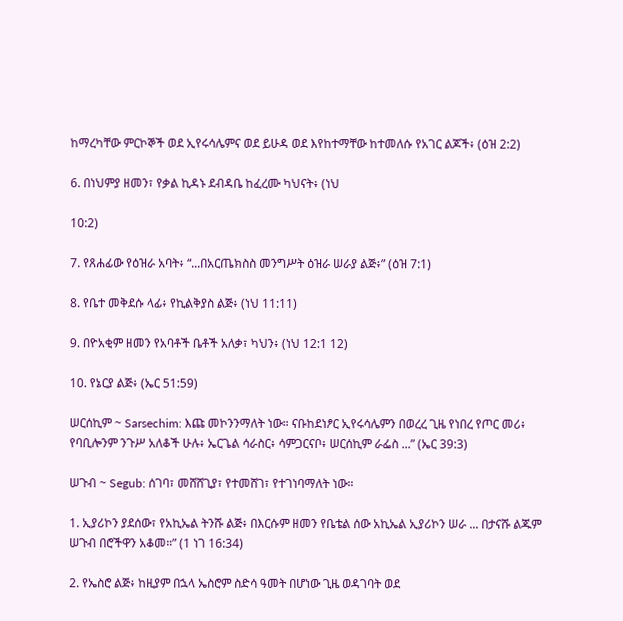ከማረካቸው ምርኮኞች ወደ ኢየሩሳሌምና ወደ ይሁዳ ወደ እየከተማቸው ከተመለሱ የአገር ልጆች፥ (ዕዝ 2:2)

6. በነህምያ ዘመን፣ የቃል ኪዳኑ ደብዳቤ ከፈረሙ ካህናት፥ (ነህ

10:2)

7. የጸሐፊው የዕዝራ አባት፥ “...በአርጤክስስ መንግሥት ዕዝራ ሠራያ ልጅ፥” (ዕዝ 7:1)

8. የቤተ መቅደሱ ላፊ፥ የኪልቅያስ ልጅ፥ (ነህ 11:11)

9. በዮአቂም ዘመን የአባቶች ቤቶች አለቃ፣ ካህን፥ (ነህ 12:1 12)

10. የኔርያ ልጅ፥ (ኤር 51:59)

ሠርሰኪም ~ Sarsechim: እጩ መኮንንማለት ነው። ናቡከደነፆር ኢየሩሳሌምን በወረረ ጊዜ የነበረ የጦር መሪ፥ የባቢሎንም ንጉሥ አለቆች ሁሉ፥ ኤርጌል ሳራስር፥ ሳምጋርናቦ፥ ሠርሰኪም ራፌስ ...” (ኤር 39:3)

ሠጉብ ~ Segub: ሰገባ፣ መሸሸጊያ፣ የተመሸገ፣ የተገነባማለት ነው።

1. ኢያሪኮን ያደሰው፣ የአኪኤል ትንሹ ልጅ፥ በእርሱም ዘመን የቤቴል ሰው አኪኤል ኢያሪኮን ሠራ ... በታናሹ ልጁም ሠጉብ በሮችዋን አቆመ።” (1 ነገ 16:34)

2. የኤስሮ ልጅ፥ ከዚያም በኋላ ኤስሮም ስድሳ ዓመት በሆነው ጊዜ ወዳገባት ወደ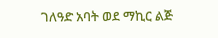ገለዓድ አባት ወደ ማኪር ልጅ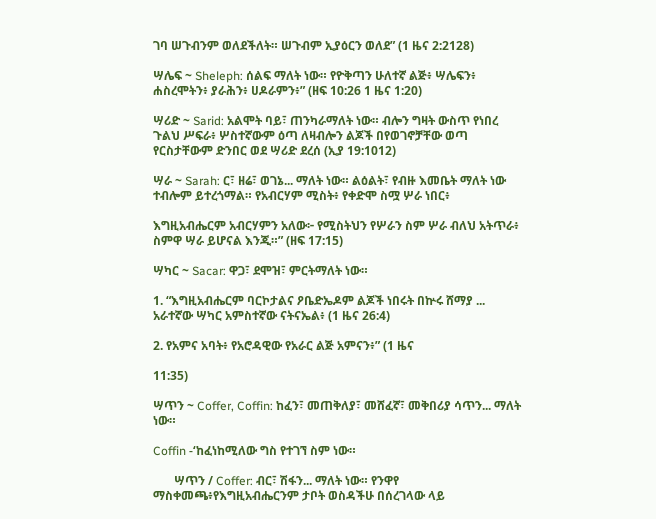ገባ ሠጉብንም ወለደችለት። ሠጉብም ኢያዕርን ወለደ” (1 ዜና 2:2128)

ሣሌፍ ~ Sheleph: ሰልፍ ማለት ነው። የዮቅጣን ሁለተኛ ልጅ፥ ሣሌፍን፥ ሐስረሞትን፥ ያራሕን፥ ሀዶራምን፥” (ዘፍ 10:26 1 ዜና 1:20)

ሣሪድ ~ Sarid: አልሞት ባይ፣ ጠንካራማለት ነው። ብሎን ግዛት ውስጥ የነበረ ጉልህ ሥፍራ፥ ሦስተኛውም ዕጣ ለዛብሎን ልጆች በየወገኖቻቸው ወጣ የርስታቸውም ድንበር ወደ ሣሪድ ደረሰ (ኢያ 19:1012)

ሣራ ~ Sarah: ር፣ ዘሬ፣ ወገኔ... ማለት ነው። ልዕልት፣ የብዙ እመቤት ማለት ነው ተብሎም ይተረጎማል። የአብርሃም ሚስት፥ የቀድሞ ስሟ ሦራ ነበር፥

እግዚአብሔርም አብርሃምን አለው፦ የሚስትህን የሦራን ስም ሦራ ብለህ አትጥራ፥ ስምዋ ሣራ ይሆናል እንጂ።” (ዘፍ 17:15)

ሣካር ~ Sacar: ዋጋ፣ ደሞዝ፣ ምርትማለት ነው።

1. “እግዚአብሔርም ባርኮታልና ዖቤድኤዶም ልጆች ነበሩት በኵሩ ሸማያ ... አራተኛው ሣካር አምስተኛው ናትናኤል፥ (1 ዜና 26:4)

2. የአምና አባት፥ የአሮዳዊው የአራር ልጅ አምናን፥” (1 ዜና

11:35)

ሣጥን ~ Coffer, Coffin: ከፈን፣ መጠቅለያ፣ መሸፈኛ፣ መቅበሪያ ሳጥን... ማለት ነው።

Coffin -‘ከፈነከሚለው ግስ የተገኘ ስም ነው።

       ሣጥን / Coffer: ብር፣ ሽፋን... ማለት ነው። የንዋየ ማስቀመጫ፥የእግዚአብሔርንም ታቦት ወስዳችሁ በሰረገላው ላይ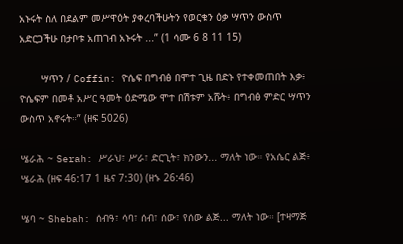አኑሩት ስለ በደልም መሥዋዕት ያቀረባችሁትን የወርቁን ዕቃ ሣጥን ውስጥ አድርጋችሁ በታቦቱ አጠገብ አኑሩት ...” (1 ሳሙ 6 8 11 15)

       ሣጥን / Coffin: ዮሴፍ በግብፅ በሞተ ጊዜ በድኑ የተቀመጠበት እቃ፥ ዮሴፍም በመቶ አሥር ዓመት ዕድሜው ሞተ በሽቱም አሹት፥ በግብፅ ምድር ሣጥን ውስጥ አኖሩት።” (ዘፍ 5026)

ሤራሕ ~ Serah: ሥራህ፣ ሥራ፣ ድርጊት፣ ክንውን... ማለት ነው። የአሴር ልጅ፥ ሤራሕ (ዘፍ 46:17 1 ዜና 7:30) (ዘኁ 26:46)

ሤባ ~ Shebah: ሰብዓ፣ ሳባ፣ ሰብ፣ ሰው፣ የሰው ልጅ... ማለት ነው። [ተዛማጅ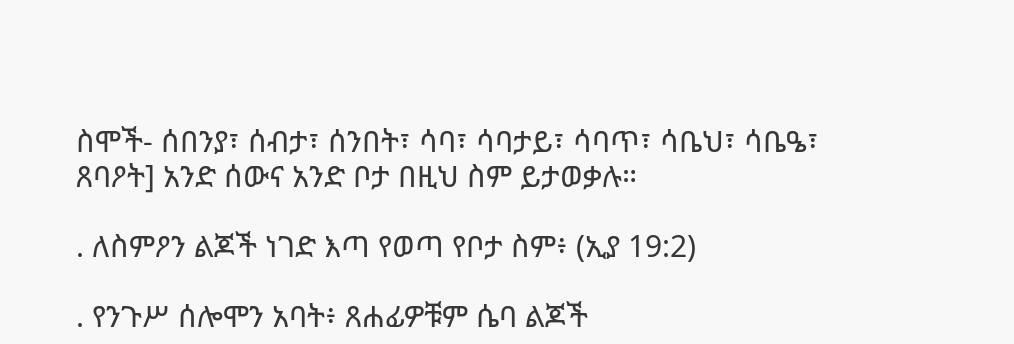ስሞች- ሰበንያ፣ ሰብታ፣ ሰንበት፣ ሳባ፣ ሳባታይ፣ ሳባጥ፣ ሳቤህ፣ ሳቤዔ፣ ጸባዖት] አንድ ሰውና አንድ ቦታ በዚህ ስም ይታወቃሉ።

. ለስምዖን ልጆች ነገድ እጣ የወጣ የቦታ ስም፥ (ኢያ 19:2)

. የንጉሥ ሰሎሞን አባት፥ ጸሐፊዎቹም ሴባ ልጆች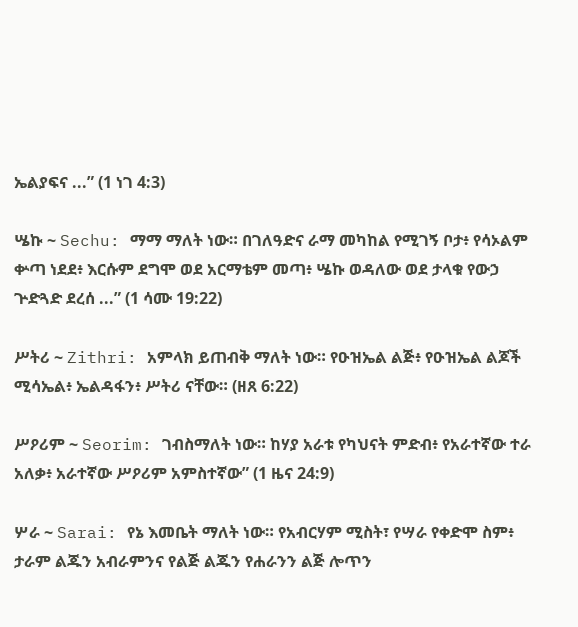ኤልያፍና ...” (1 ነገ 4:3)

ሤኩ ~ Sechu: ማማ ማለት ነው። በገለዓድና ራማ መካከል የሚገኝ ቦታ፥ የሳኦልም ቍጣ ነደደ፥ እርሱም ደግሞ ወደ አርማቴም መጣ፥ ሤኩ ወዳለው ወደ ታላቁ የውኃ ጕድጓድ ደረሰ ...” (1 ሳሙ 19:22)

ሥትሪ ~ Zithri: አምላክ ይጠብቅ ማለት ነው። የዑዝኤል ልጅ፥ የዑዝኤል ልጆች ሚሳኤል፥ ኤልዳፋን፥ ሥትሪ ናቸው። (ዘጸ 6:22)

ሥዖሪም ~ Seorim: ገብስማለት ነው። ከሃያ አራቱ የካህናት ምድብ፥ የአራተኛው ተራ አለቃ፥ አራተኛው ሥዖሪም አምስተኛው” (1 ዜና 24:9)

ሦራ ~ Sarai: የኔ እመቤት ማለት ነው። የአብርሃም ሚስት፣ የሣራ የቀድሞ ስም፥ ታራም ልጁን አብራምንና የልጅ ልጁን የሐራንን ልጅ ሎጥን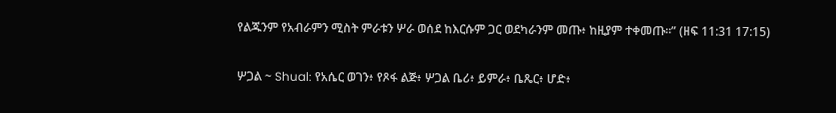የልጁንም የአብራምን ሚስት ምራቱን ሦራ ወሰደ ከእርሱም ጋር ወደካራንም መጡ፥ ከዚያም ተቀመጡ።” (ዘፍ 11:31 17:15)

ሦጋል ~ Shual: የአሴር ወገን፥ የጾፋ ልጅ፥ ሦጋል ቤሪ፥ ይምራ፥ ቤጼር፥ ሆድ፥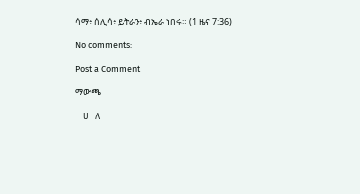ሳማ፥ ሰሊሳ፥ ይትራን፥ ብኤራ ነበሩ። (1 ዜና 7:36)

No comments:

Post a Comment

ማውጫ

    ሀ   ለ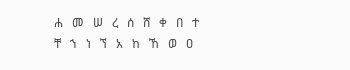ሐ   መ   ሠ   ረ   ሰ   ሸ   ቀ   በ   ተ   ቸ   ኀ   ነ   ኘ   አ   ከ   ኸ   ወ   ዐ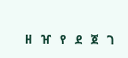ዘ   ዠ   የ   ደ   ጀ   ገ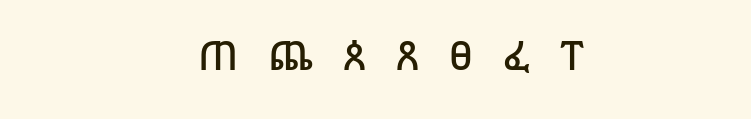ጠ   ጨ   ጰ   ጸ   ፀ   ፈ   ፐ